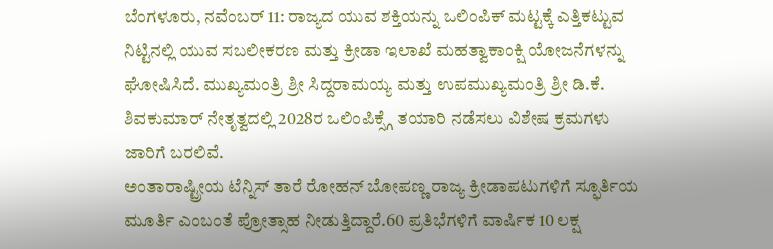ಬೆಂಗಳೂರು, ನವೆಂಬರ್ 11: ರಾಜ್ಯದ ಯುವ ಶಕ್ತಿಯನ್ನು ಒಲಿಂಪಿಕ್ ಮಟ್ಟಕ್ಕೆ ಎತ್ತಿಕಟ್ಟುವ ನಿಟ್ಟಿನಲ್ಲಿ ಯುವ ಸಬಲೀಕರಣ ಮತ್ತು ಕ್ರೀಡಾ ಇಲಾಖೆ ಮಹತ್ವಾಕಾಂಕ್ಷಿ ಯೋಜನೆಗಳನ್ನು ಘೋಷಿಸಿದೆ. ಮುಖ್ಯಮಂತ್ರಿ ಶ್ರೀ ಸಿದ್ದರಾಮಯ್ಯ ಮತ್ತು ಉಪಮುಖ್ಯಮಂತ್ರಿ ಶ್ರೀ ಡಿ.ಕೆ. ಶಿವಕುಮಾರ್ ನೇತೃತ್ವದಲ್ಲಿ 2028ರ ಒಲಿಂಪಿಕ್ಸ್ಗೆ ತಯಾರಿ ನಡೆಸಲು ವಿಶೇಷ ಕ್ರಮಗಳು ಜಾರಿಗೆ ಬರಲಿವೆ.
ಅಂತಾರಾಷ್ಟ್ರೀಯ ಟೆನ್ನಿಸ್ ತಾರೆ ರೋಹನ್ ಬೋಪಣ್ಣ ರಾಜ್ಯ ಕ್ರೀಡಾಪಟುಗಳಿಗೆ ಸ್ಫೂರ್ತಿಯ ಮೂರ್ತಿ ಎಂಬಂತೆ ಪ್ರೋತ್ಸಾಹ ನೀಡುತ್ತಿದ್ದಾರೆ.60 ಪ್ರತಿಭೆಗಳಿಗೆ ವಾರ್ಷಿಕ 10 ಲಕ್ಷ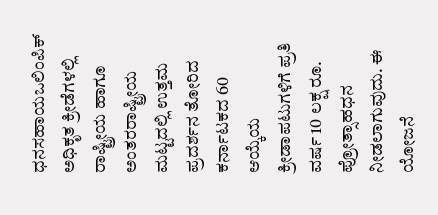ಧನಸಹಾಯಒಲಿಂಪಿಕ್ ಅಧಿಕೃತ ಕ್ರೀಡೆಗಳಲ್ಲಿ ರಾಷ್ಟ್ರೀಯ ಹಾಗೂ ಅಂತರರಾಷ್ಟ್ರೀಯ ಮಟ್ಟದಲ್ಲಿ ಉತ್ತಮ ಪ್ರದರ್ಶನ ತೋರಿದ ಕರ್ನಾಟಕದ 60 ಆಯ್ಕೆಯ ಕ್ರೀಡಾಪಟುಗಳಿಗೆ ಪ್ರತಿ ವರ್ಷ 10 ಲಕ್ಷ ರೂ. ಪ್ರೋತ್ಸಾಹಧನ ನೀಡಲಾಗುವುದು. ಈ ಯೋಜನೆ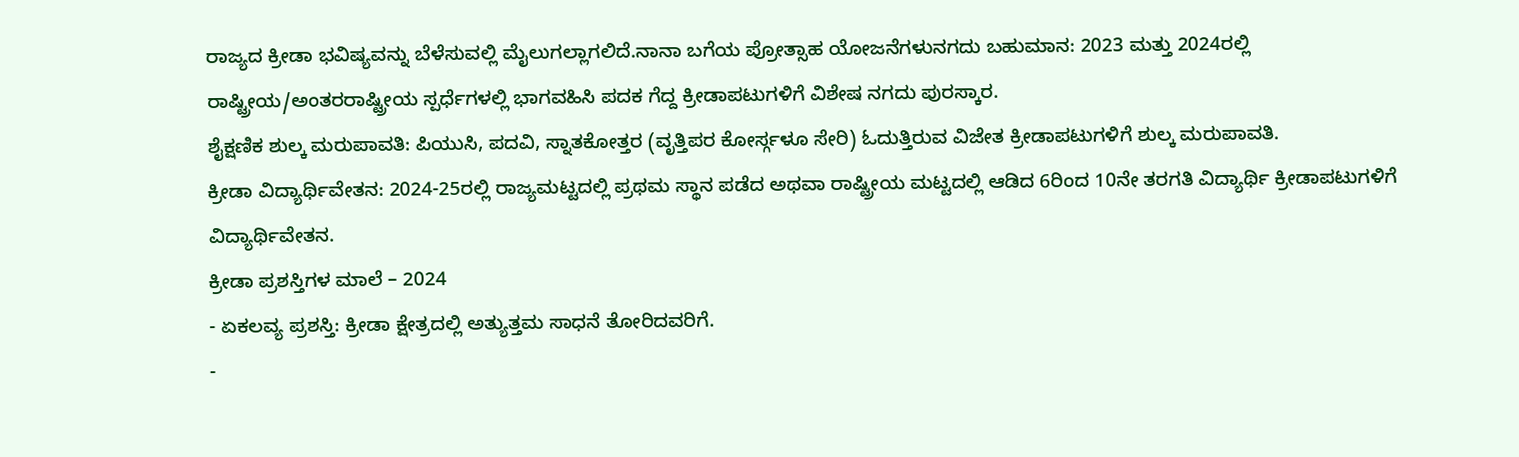ರಾಜ್ಯದ ಕ್ರೀಡಾ ಭವಿಷ್ಯವನ್ನು ಬೆಳೆಸುವಲ್ಲಿ ಮೈಲುಗಲ್ಲಾಗಲಿದೆ.ನಾನಾ ಬಗೆಯ ಪ್ರೋತ್ಸಾಹ ಯೋಜನೆಗಳುನಗದು ಬಹುಮಾನ: 2023 ಮತ್ತು 2024ರಲ್ಲಿ ರಾಷ್ಟ್ರೀಯ/ಅಂತರರಾಷ್ಟ್ರೀಯ ಸ್ಪರ್ಧೆಗಳಲ್ಲಿ ಭಾಗವಹಿಸಿ ಪದಕ ಗೆದ್ದ ಕ್ರೀಡಾಪಟುಗಳಿಗೆ ವಿಶೇಷ ನಗದು ಪುರಸ್ಕಾರ.
ಶೈಕ್ಷಣಿಕ ಶುಲ್ಕ ಮರುಪಾವತಿ: ಪಿಯುಸಿ, ಪದವಿ, ಸ್ನಾತಕೋತ್ತರ (ವೃತ್ತಿಪರ ಕೋರ್ಸ್ಗಳೂ ಸೇರಿ) ಓದುತ್ತಿರುವ ವಿಜೇತ ಕ್ರೀಡಾಪಟುಗಳಿಗೆ ಶುಲ್ಕ ಮರುಪಾವತಿ.
ಕ್ರೀಡಾ ವಿದ್ಯಾರ್ಥಿವೇತನ: 2024-25ರಲ್ಲಿ ರಾಜ್ಯಮಟ್ಟದಲ್ಲಿ ಪ್ರಥಮ ಸ್ಥಾನ ಪಡೆದ ಅಥವಾ ರಾಷ್ಟ್ರೀಯ ಮಟ್ಟದಲ್ಲಿ ಆಡಿದ 6ರಿಂದ 10ನೇ ತರಗತಿ ವಿದ್ಯಾರ್ಥಿ ಕ್ರೀಡಾಪಟುಗಳಿಗೆ ವಿದ್ಯಾರ್ಥಿವೇತನ.
ಕ್ರೀಡಾ ಪ್ರಶಸ್ತಿಗಳ ಮಾಲೆ – 2024
- ಏಕಲವ್ಯ ಪ್ರಶಸ್ತಿ: ಕ್ರೀಡಾ ಕ್ಷೇತ್ರದಲ್ಲಿ ಅತ್ಯುತ್ತಮ ಸಾಧನೆ ತೋರಿದವರಿಗೆ.
-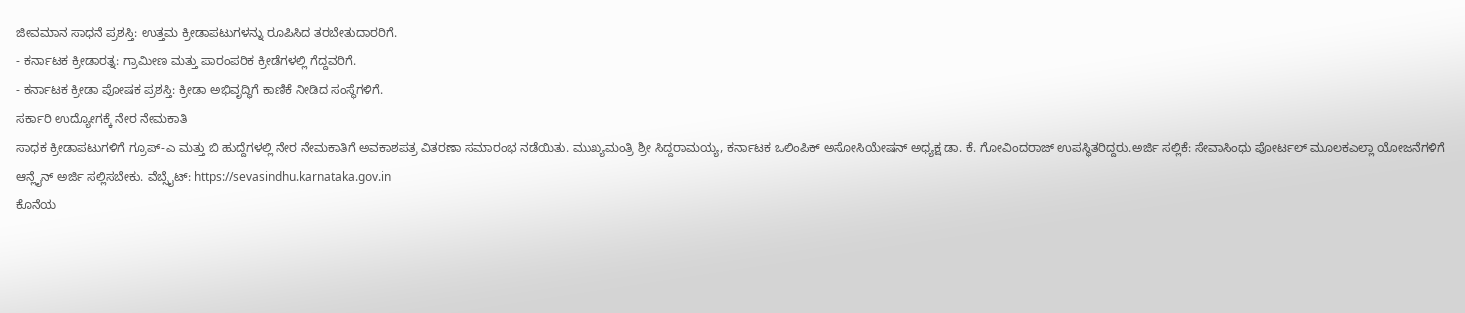ಜೀವಮಾನ ಸಾಧನೆ ಪ್ರಶಸ್ತಿ: ಉತ್ತಮ ಕ್ರೀಡಾಪಟುಗಳನ್ನು ರೂಪಿಸಿದ ತರಬೇತುದಾರರಿಗೆ.
- ಕರ್ನಾಟಕ ಕ್ರೀಡಾರತ್ನ: ಗ್ರಾಮೀಣ ಮತ್ತು ಪಾರಂಪರಿಕ ಕ್ರೀಡೆಗಳಲ್ಲಿ ಗೆದ್ದವರಿಗೆ.
- ಕರ್ನಾಟಕ ಕ್ರೀಡಾ ಪೋಷಕ ಪ್ರಶಸ್ತಿ: ಕ್ರೀಡಾ ಅಭಿವೃದ್ಧಿಗೆ ಕಾಣಿಕೆ ನೀಡಿದ ಸಂಸ್ಥೆಗಳಿಗೆ.
ಸರ್ಕಾರಿ ಉದ್ಯೋಗಕ್ಕೆ ನೇರ ನೇಮಕಾತಿ
ಸಾಧಕ ಕ್ರೀಡಾಪಟುಗಳಿಗೆ ಗ್ರೂಪ್-ಎ ಮತ್ತು ಬಿ ಹುದ್ದೆಗಳಲ್ಲಿ ನೇರ ನೇಮಕಾತಿಗೆ ಅವಕಾಶಪತ್ರ ವಿತರಣಾ ಸಮಾರಂಭ ನಡೆಯಿತು. ಮುಖ್ಯಮಂತ್ರಿ ಶ್ರೀ ಸಿದ್ದರಾಮಯ್ಯ, ಕರ್ನಾಟಕ ಒಲಿಂಪಿಕ್ ಅಸೋಸಿಯೇಷನ್ ಅಧ್ಯಕ್ಷ ಡಾ. ಕೆ. ಗೋವಿಂದರಾಜ್ ಉಪಸ್ಥಿತರಿದ್ದರು.ಅರ್ಜಿ ಸಲ್ಲಿಕೆ: ಸೇವಾಸಿಂಧು ಪೋರ್ಟಲ್ ಮೂಲಕಎಲ್ಲಾ ಯೋಜನೆಗಳಿಗೆ ಆನ್ಲೈನ್ ಅರ್ಜಿ ಸಲ್ಲಿಸಬೇಕು. ವೆಬ್ಸೈಟ್: https://sevasindhu.karnataka.gov.in
ಕೊನೆಯ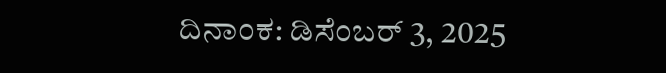ದಿನಾಂಕ: ಡಿಸೆಂಬರ್ 3, 2025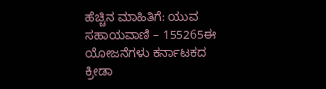ಹೆಚ್ಚಿನ ಮಾಹಿತಿಗೆ: ಯುವ ಸಹಾಯವಾಣಿ – 155265ಈ ಯೋಜನೆಗಳು ಕರ್ನಾಟಕದ ಕ್ರೀಡಾ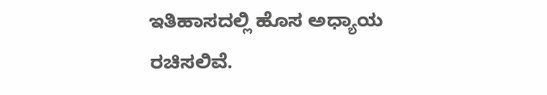ಇತಿಹಾಸದಲ್ಲಿ ಹೊಸ ಅಧ್ಯಾಯ ರಚಿಸಲಿವೆ.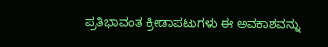ಪ್ರತಿಭಾವಂತ ಕ್ರೀಡಾಪಟುಗಳು ಈ ಅವಕಾಶವನ್ನು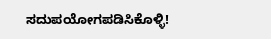ಸದುಪಯೋಗಪಡಿಸಿಕೊಳ್ಳಿ!